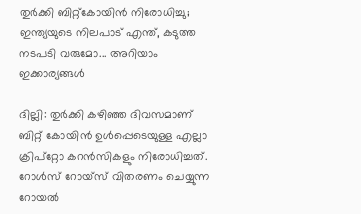തുര്‍ക്കി ബിറ്റ്‌കോയിന്‍ നിരോധിച്ചു; ഇന്ത്യയുടെ നിലപാട് എന്ത്, കടുത്ത നടപടി വരുമോ... അറിയാം ഇക്കാര്യങ്ങള്‍

ദില്ലി: തുര്‍ക്കി കഴിഞ്ഞ ദിവസമാണ് ബിറ്റ് കോയിന്‍ ഉള്‍പ്പെടെയുള്ള എല്ലാ ക്രിപ്‌റ്റോ കറന്‍സികളും നിരോധിച്ചത്. റോള്‍സ് റോയ്‌സ് വിതരണം ചെയ്യുന്ന റോയല്‍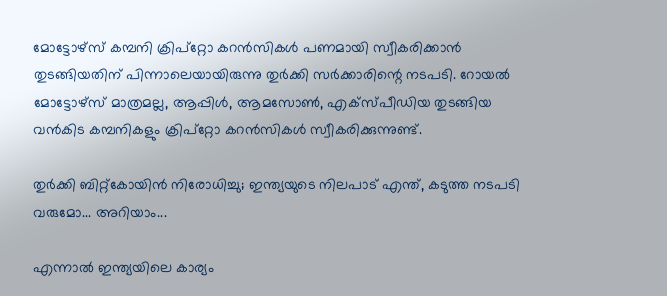മോട്ടോഴ്‌സ് കമ്പനി ക്രിപ്‌റ്റോ കറന്‍സികള്‍ പണമായി സ്വീകരിക്കാന്‍ തുടങ്ങിയതിന് പിന്നാലെയായിരുന്നു തുര്‍ക്കി സര്‍ക്കാരിന്റെ നടപടി. റോയല്‍ മോട്ടോഴ്‌സ് മാത്രമല്ല, ആപ്പിള്‍, ആമസോണ്‍, എക്‌സ്പീഡിയ തുടങ്ങിയ വന്‍കിട കമ്പനികളും ക്രിപ്‌റ്റോ കറന്‍സികള്‍ സ്വീകരിക്കുന്നുണ്ട്.

തുര്‍ക്കി ബിറ്റ്‌കോയിന്‍ നിരോധിച്ചു; ഇന്ത്യയുടെ നിലപാട് എന്ത്, കടുത്ത നടപടി വരുമോ... അറിയാം...

എന്നാല്‍ ഇന്ത്യയിലെ കാര്യം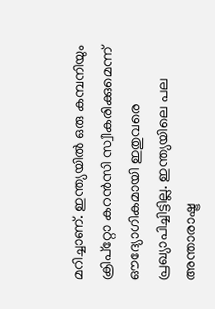മറിച്ചാണ്. ഇന്ത്യയില്‍ ഒരു കമ്പനിയും ക്രിപ്‌റ്റോ കറന്‍സി സ്വീകരിക്കുമെന്ന് ഔദ്യോഗികമായി ഇതുവരെ പ്രഖ്യാപിച്ചിട്ടില്ല. ഇന്ത്യയിലെ പല അന്താരാഷ്ട്ര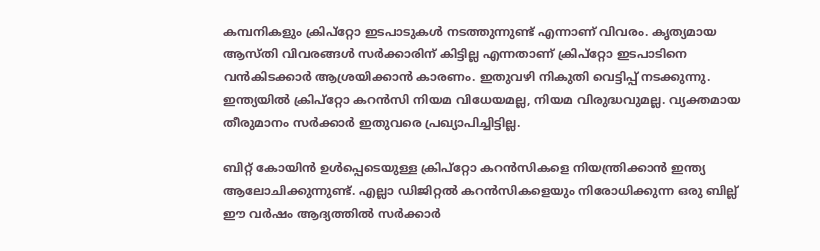കമ്പനികളും ക്രിപ്‌റ്റോ ഇടപാടുകള്‍ നടത്തുന്നുണ്ട് എന്നാണ് വിവരം. കൃത്യമായ ആസ്തി വിവരങ്ങള്‍ സര്‍ക്കാരിന് കിട്ടില്ല എന്നതാണ് ക്രിപ്‌റ്റോ ഇടപാടിനെ വന്‍കിടക്കാര്‍ ആശ്രയിക്കാന്‍ കാരണം. ഇതുവഴി നികുതി വെട്ടിപ്പ് നടക്കുന്നു. ഇന്ത്യയില്‍ ക്രിപ്‌റ്റോ കറന്‍സി നിയമ വിധേയമല്ല, നിയമ വിരുദ്ധവുമല്ല. വ്യക്തമായ തീരുമാനം സര്‍ക്കാര്‍ ഇതുവരെ പ്രഖ്യാപിച്ചിട്ടില്ല.

ബിറ്റ് കോയിന്‍ ഉള്‍പ്പെടെയുള്ള ക്രിപ്‌റ്റോ കറന്‍സികളെ നിയന്ത്രിക്കാന്‍ ഇന്ത്യ ആലോചിക്കുന്നുണ്ട്. എല്ലാ ഡിജിറ്റല്‍ കറന്‍സികളെയും നിരോധിക്കുന്ന ഒരു ബില്ല് ഈ വര്‍ഷം ആദ്യത്തില്‍ സര്‍ക്കാര്‍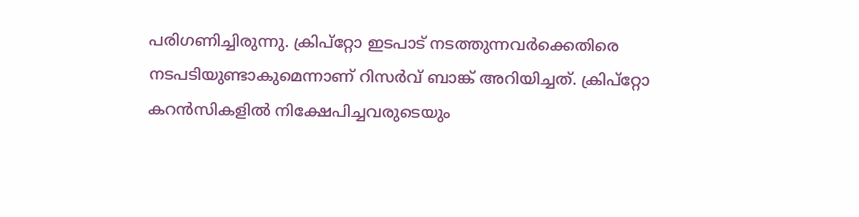പരിഗണിച്ചിരുന്നു. ക്രിപ്‌റ്റോ ഇടപാട് നടത്തുന്നവര്‍ക്കെതിരെ നടപടിയുണ്ടാകുമെന്നാണ് റിസര്‍വ് ബാങ്ക് അറിയിച്ചത്. ക്രിപ്‌റ്റോ കറന്‍സികളില്‍ നിക്ഷേപിച്ചവരുടെയും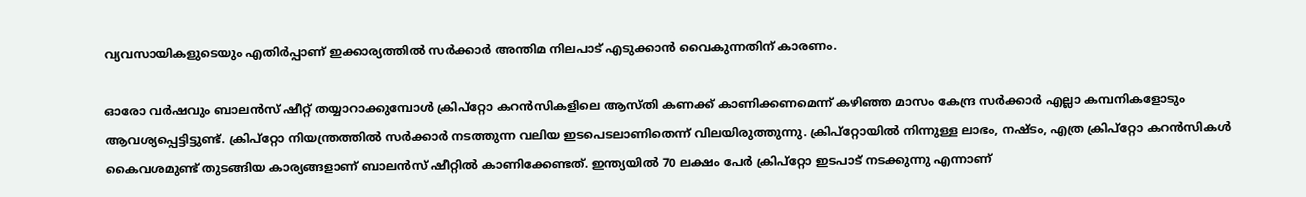വ്യവസായികളുടെയും എതിര്‍പ്പാണ് ഇക്കാര്യത്തില്‍ സര്‍ക്കാര്‍ അന്തിമ നിലപാട് എടുക്കാന്‍ വൈകുന്നതിന് കാരണം.

ഓരോ വര്‍ഷവും ബാലന്‍സ് ഷീറ്റ് തയ്യാറാക്കുമ്പോള്‍ ക്രിപ്‌റ്റോ കറന്‍സികളിലെ ആസ്തി കണക്ക് കാണിക്കണമെന്ന് കഴിഞ്ഞ മാസം കേന്ദ്ര സര്‍ക്കാര്‍ എല്ലാ കമ്പനികളോടും ആവശ്യപ്പെട്ടിട്ടുണ്ട്. ക്രിപ്‌റ്റോ നിയന്ത്രത്തില്‍ സര്‍ക്കാര്‍ നടത്തുന്ന വലിയ ഇടപെടലാണിതെന്ന് വിലയിരുത്തുന്നു. ക്രിപ്‌റ്റോയില്‍ നിന്നുള്ള ലാഭം, നഷ്ടം, എത്ര ക്രിപ്‌റ്റോ കറന്‍സികള്‍ കൈവശമുണ്ട് തുടങ്ങിയ കാര്യങ്ങളാണ് ബാലന്‍സ് ഷീറ്റില്‍ കാണിക്കേണ്ടത്. ഇന്ത്യയില്‍ 70 ലക്ഷം പേര്‍ ക്രിപ്‌റ്റോ ഇടപാട് നടക്കുന്നു എന്നാണ്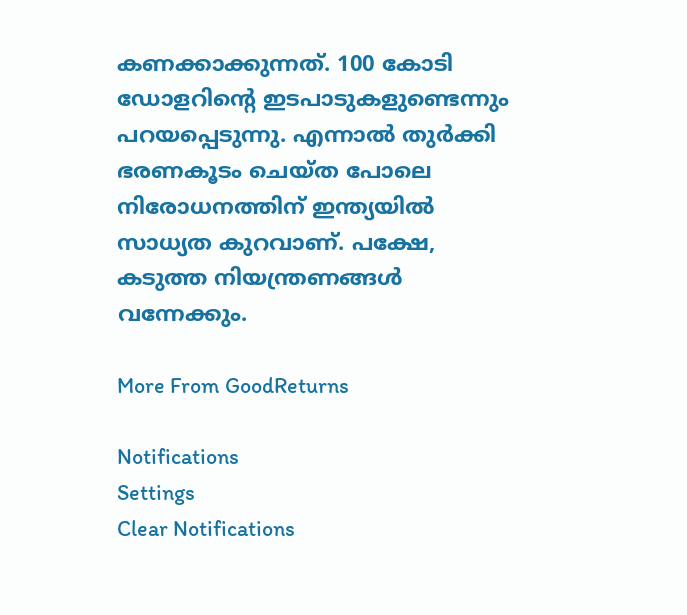കണക്കാക്കുന്നത്. 100 കോടി ഡോളറിന്റെ ഇടപാടുകളുണ്ടെന്നും പറയപ്പെടുന്നു. എന്നാല്‍ തുര്‍ക്കി ഭരണകൂടം ചെയ്ത പോലെ നിരോധനത്തിന് ഇന്ത്യയില്‍ സാധ്യത കുറവാണ്. പക്ഷേ, കടുത്ത നിയന്ത്രണങ്ങള്‍ വന്നേക്കും.

More From GoodReturns

Notifications
Settings
Clear Notifications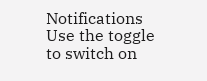Notifications
Use the toggle to switch on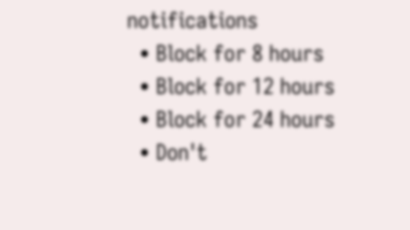notifications
  • Block for 8 hours
  • Block for 12 hours
  • Block for 24 hours
  • Don't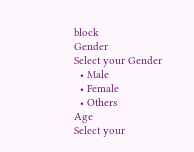block
Gender
Select your Gender
  • Male
  • Female
  • Others
Age
Select your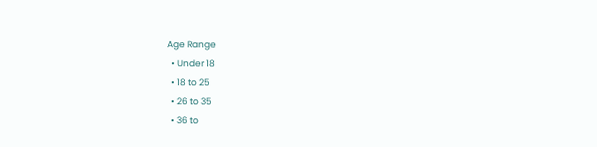Age Range
  • Under 18
  • 18 to 25
  • 26 to 35
  • 36 to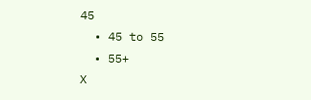45
  • 45 to 55
  • 55+
X